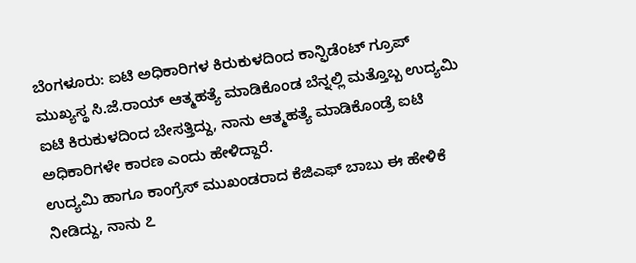ಬೆಂಗಳೂರು: ಐಟಿ ಅಧಿಕಾರಿಗಳ ಕಿರುಕುಳದಿಂದ ಕಾನ್ಫಿಡೆಂಟ್ ಗ್ರೂಪ್ ಮುಖ್ಯಸ್ಥ ಸಿ.ಜೆ.ರಾಯ್ ಆತ್ಮಹತ್ಯೆ ಮಾಡಿಕೊಂಡ ಬೆನ್ನಲ್ಲಿ ಮತ್ತೊಬ್ಬ ಉದ್ಯಮಿ ಐಟಿ ಕಿರುಕುಳದಿಂದ ಬೇಸತ್ತಿದ್ದು, ನಾನು ಆತ್ಮಹತ್ಯೆ ಮಾಡಿಕೊಂಡ್ರೆ ಐಟಿ ಅಧಿಕಾರಿಗಳೇ ಕಾರಣ ಎಂದು ಹೇಳಿದ್ದಾರೆ.
ಉದ್ಯಮಿ ಹಾಗೂ ಕಾಂಗ್ರೆಸ್ ಮುಖಂಡರಾದ ಕೆಜಿಎಫ್ ಬಾಬು ಈ ಹೇಳಿಕೆ ನೀಡಿದ್ದು, ನಾನು ೭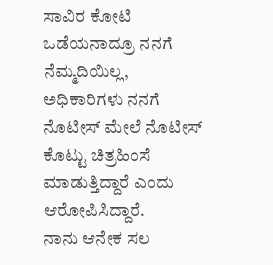ಸಾವಿರ ಕೋಟಿ ಒಡೆಯನಾದ್ರೂ ನನಗೆ ನೆಮ್ಮದಿಯಿಲ್ಲ, ಅಧಿಕಾರಿಗಳು ನನಗೆ
ನೊಟೀಸ್ ಮೇಲೆ ನೊಟೀಸ್ ಕೊಟ್ಟು ಚಿತ್ರಹಿಂಸೆ ಮಾಡುತ್ತಿದ್ದಾರೆ ಎಂದು ಆರೋಪಿಸಿದ್ದಾರೆ.
ನಾನು ಆನೇಕ ಸಲ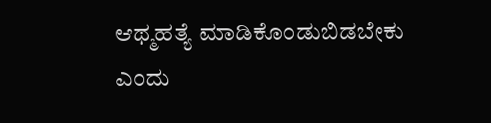ಆಥ್ಮಹತ್ಯೆ ಮಾಡಿಕೊಂಡುಬಿಡಬೇಕು ಎಂದು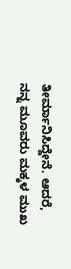ತೀರ್ಮಾನಿಸಿದ್ದೇನೆ. ಆದರೆ, ನನ್ನ ಮೂವರು ಮಕ್ಕಳ ಮುಖ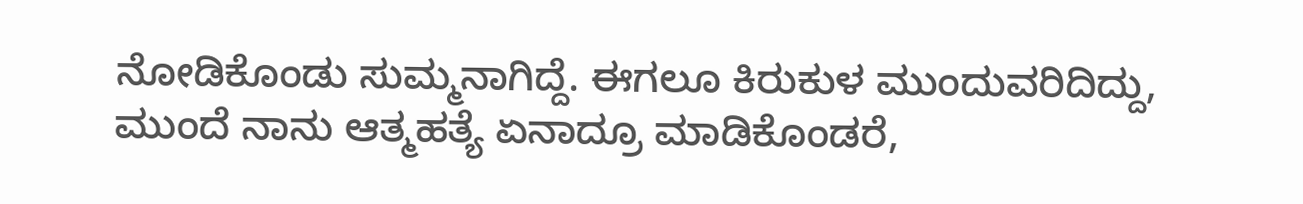ನೋಡಿಕೊಂಡು ಸುಮ್ಮನಾಗಿದ್ದೆ. ಈಗಲೂ ಕಿರುಕುಳ ಮುಂದುವರಿದಿದ್ದು, ಮುಂದೆ ನಾನು ಆತ್ಮಹತ್ಯೆ ಏನಾದ್ರೂ ಮಾಡಿಕೊಂಡರೆ,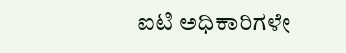ಐಟಿ ಅಧಿಕಾರಿಗಳೇ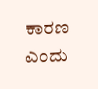ಕಾರಣ ಎಂದು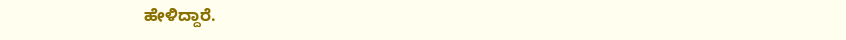ಹೇಳಿದ್ದಾರೆ.